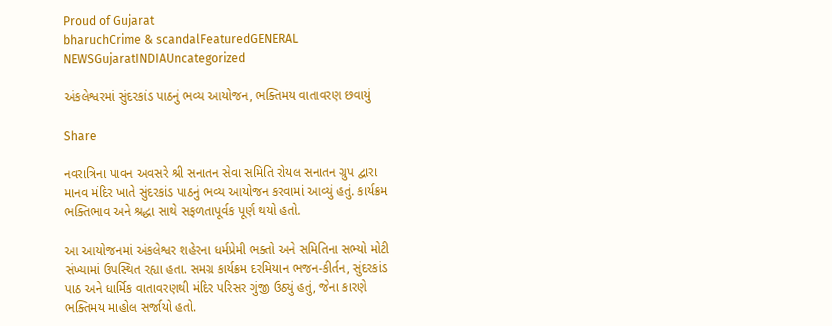Proud of Gujarat
bharuchCrime & scandalFeaturedGENERAL NEWSGujaratINDIAUncategorized

અંકલેશ્વરમાં સુંદરકાંડ પાઠનું ભવ્ય આયોજન, ભક્તિમય વાતાવરણ છવાયું

Share

નવરાત્રિના પાવન અવસરે શ્રી સનાતન સેવા સમિતિ રોયલ સનાતન ગ્રુપ દ્વારા માનવ મંદિર ખાતે સુંદરકાંડ પાઠનું ભવ્ય આયોજન કરવામાં આવ્યું હતું. કાર્યક્રમ ભક્તિભાવ અને શ્રદ્ધા સાથે સફળતાપૂર્વક પૂર્ણ થયો હતો.

આ આયોજનમાં અંકલેશ્વર શહેરના ધર્મપ્રેમી ભક્તો અને સમિતિના સભ્યો મોટી સંખ્યામાં ઉપસ્થિત રહ્યા હતા. સમગ્ર કાર્યક્રમ દરમિયાન ભજન-કીર્તન, સુંદરકાંડ પાઠ અને ધાર્મિક વાતાવરણથી મંદિર પરિસર ગુંજી ઉઠ્યું હતું, જેના કારણે ભક્તિમય માહોલ સર્જાયો હતો.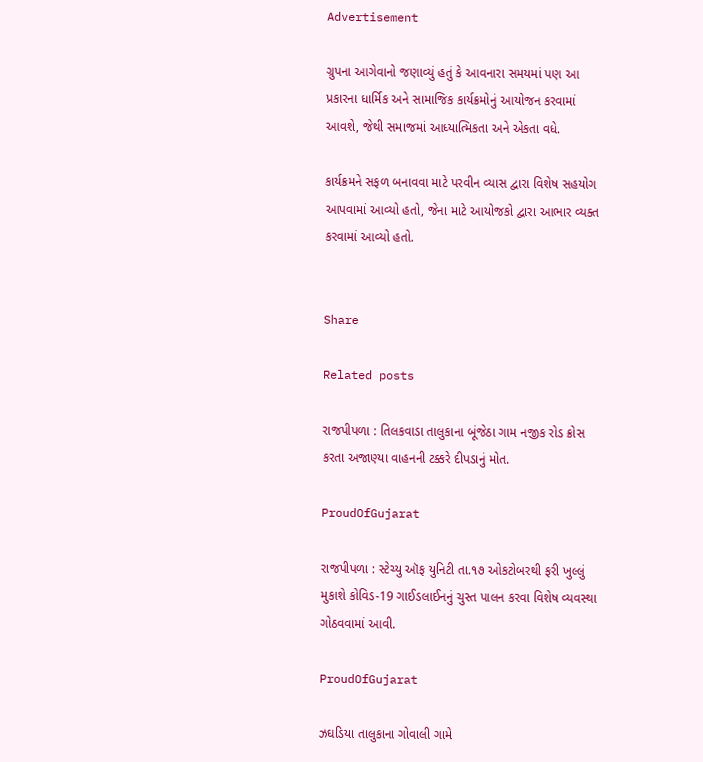Advertisement

ગ્રુપના આગેવાનો જણાવ્યું હતું કે આવનારા સમયમાં પણ આ પ્રકારના ધાર્મિક અને સામાજિક કાર્યક્રમોનું આયોજન કરવામાં આવશે, જેથી સમાજમાં આધ્યાત્મિકતા અને એકતા વધે.

કાર્યક્રમને સફળ બનાવવા માટે પરવીન વ્યાસ દ્વારા વિશેષ સહયોગ આપવામાં આવ્યો હતો, જેના માટે આયોજકો દ્વારા આભાર વ્યક્ત કરવામાં આવ્યો હતો.


Share

Related posts

રાજપીપળા : તિલકવાડા તાલુકાના બૂંજેઠા ગામ નજીક રોડ ક્રોસ કરતા અજાણ્યા વાહનની ટક્કરે દીપડાનું મોત.

ProudOfGujarat

રાજપીપળા : સ્ટેચ્યુ ઑફ યુનિટી તા.૧૭ ઓકટોબરથી ફરી ખુલ્લું મુકાશે કોવિડ-19 ગાઈડલાઈનનું ચુસ્ત પાલન કરવા વિશેષ વ્યવસ્થા ગોઠવવામાં આવી.

ProudOfGujarat

ઝઘડિયા તાલુકાના ગોવાલી ગામે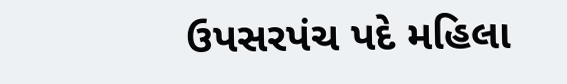ઉપસરપંચ પદે મહિલા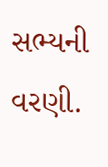સભ્યની વરણી.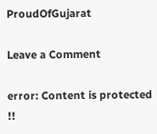ProudOfGujarat

Leave a Comment

error: Content is protected !!